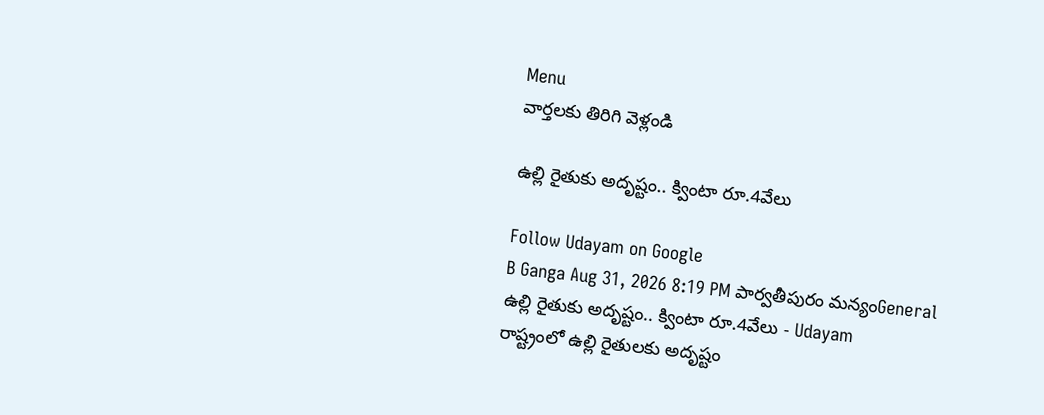Menu
వార్తలకు తిరిగి వెళ్లండి

ఉల్లి రైతుకు అదృష్టం.. క్వింటా రూ.4వేలు

Follow Udayam on Google
B Ganga Aug 31, 2026 8:19 PM పార్వతీపురం మన్యంGeneral
ఉల్లి రైతుకు అదృష్టం.. క్వింటా రూ.4వేలు - Udayam
రాష్ట్రంలో ఉల్లి రైతులకు అదృష్టం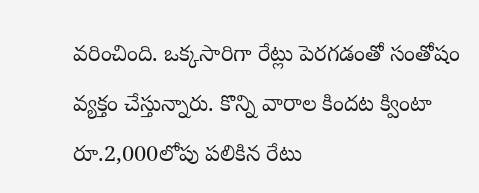వరించింది. ఒక్కసారిగా రేట్లు పెరగడంతో సంతోషం వ్యక్తం చేస్తున్నారు. కొన్ని వారాల కిందట క్వింటా రూ.2,000లోపు పలికిన రేటు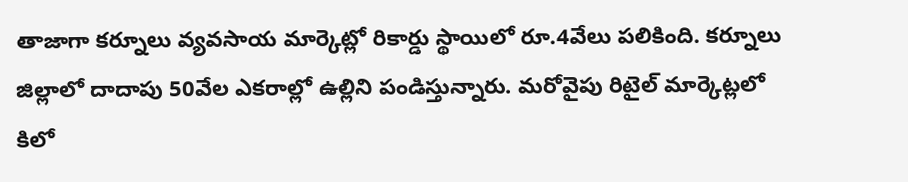తాజాగా కర్నూలు వ్యవసాయ మార్కెట్లో రికార్డు స్థాయిలో రూ.4వేలు పలికింది. కర్నూలు జిల్లాలో దాదాపు 50వేల ఎకరాల్లో ఉల్లిని పండిస్తున్నారు. మరోవైపు రిటైల్ మార్కెట్లలో కిలో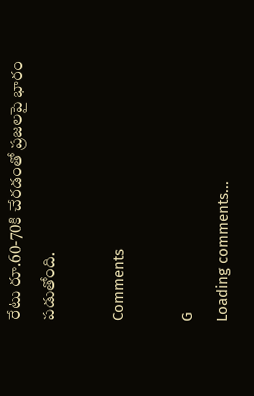రేటు రూ.60-70కి చేరడంతో ప్రజలపై భారం పడుతోంది.

Comments

G
Loading comments...